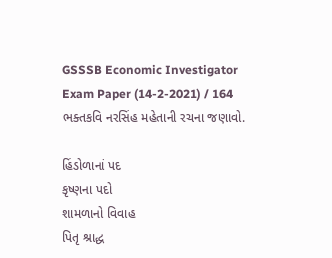GSSSB Economic Investigator Exam Paper (14-2-2021) / 164
ભક્તકવિ નરસિંહ મહેતાની રચના જણાવો.

હિંડોળાનાં પદ
કૃષ્ણના પદો
શામળાનો વિવાહ
પિતૃ શ્રાદ્ધ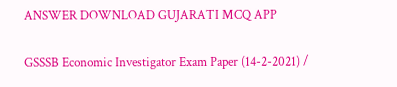ANSWER DOWNLOAD GUJARATI MCQ APP

GSSSB Economic Investigator Exam Paper (14-2-2021) /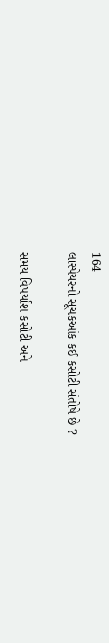164
લાસ્પેયરનો સૂચકઆંક કઈ કસોટી સંતોષે છે ?

સમય વિપર્યાશ કસોટી અને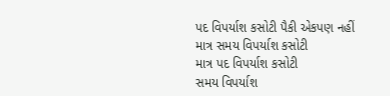પદ વિપર્યાશ કસોટી પૈકી એકપણ નહીં
માત્ર સમય વિપર્યાશ કસોટી
માત્ર પદ વિપર્યાશ કસોટી
સમય વિપર્યાશ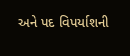અને પદ વિપર્યાશની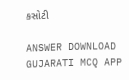કસોટી

ANSWER DOWNLOAD GUJARATI MCQ APP